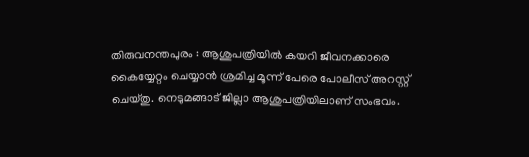തിരുവനന്തപുരം : ആശുപത്രിയിൽ കയറി ജീവനക്കാരെ കൈയ്യേറ്റം ചെയ്യാൻ ശ്രമിച്ച മൂന്ന് പേരെ പോലീസ് അറസ്റ്റ് ചെയ്തു. നെടുമങ്ങാട് ജില്ലാ ആശുപത്രിയിലാണ് സംഭവം.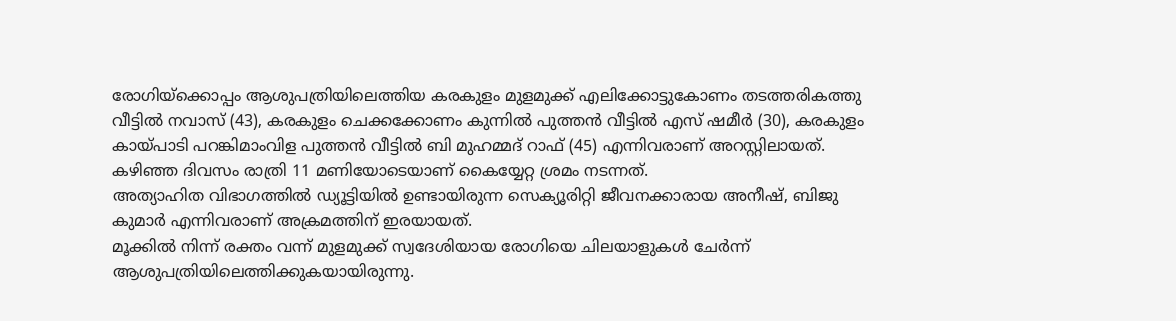രോഗിയ്ക്കൊപ്പം ആശുപത്രിയിലെത്തിയ കരകുളം മുളമുക്ക് എലിക്കോട്ടുകോണം തടത്തരികത്തു വീട്ടിൽ നവാസ് (43), കരകുളം ചെക്കക്കോണം കുന്നിൽ പുത്തൻ വീട്ടിൽ എസ് ഷമീർ (30), കരകുളം കായ്പാടി പറങ്കിമാംവിള പുത്തൻ വീട്ടിൽ ബി മുഹമ്മദ് റാഫ് (45) എന്നിവരാണ് അറസ്റ്റിലായത്.
കഴിഞ്ഞ ദിവസം രാത്രി 11 മണിയോടെയാണ് കൈയ്യേറ്റ ശ്രമം നടന്നത്.
അത്യാഹിത വിഭാഗത്തിൽ ഡ്യൂട്ടിയിൽ ഉണ്ടായിരുന്ന സെക്യൂരിറ്റി ജീവനക്കാരായ അനീഷ്, ബിജു കുമാർ എന്നിവരാണ് അക്രമത്തിന് ഇരയായത്.
മൂക്കിൽ നിന്ന് രക്തം വന്ന് മുളമുക്ക് സ്വദേശിയായ രോഗിയെ ചിലയാളുകൾ ചേർന്ന് ആശുപത്രിയിലെത്തിക്കുകയായിരുന്നു.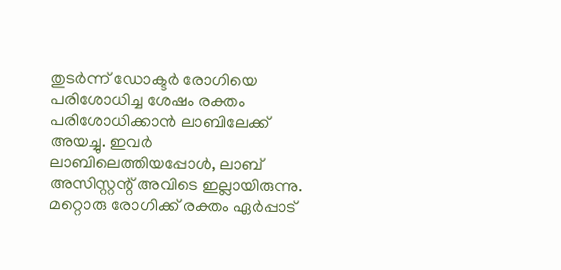തുടർന്ന് ഡോക്ടർ രോഗിയെ പരിശോധിച്ച ശേഷം രക്തം പരിശോധിക്കാൻ ലാബിലേക്ക് അയച്ചു. ഇവർ ലാബിലെത്തിയപ്പോൾ, ലാബ് അസിസ്റ്റന്റ് അവിടെ ഇല്ലായിരുന്നു. മറ്റൊരു രോഗിക്ക് രക്തം ഏർപ്പാട്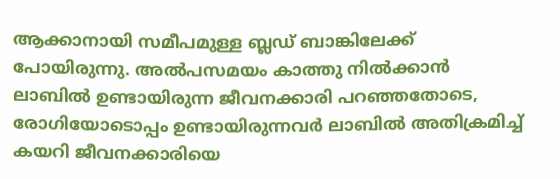ആക്കാനായി സമീപമുള്ള ബ്ലഡ് ബാങ്കിലേക്ക് പോയിരുന്നു. അൽപസമയം കാത്തു നിൽക്കാൻ ലാബിൽ ഉണ്ടായിരുന്ന ജീവനക്കാരി പറഞ്ഞതോടെ, രോഗിയോടൊപ്പം ഉണ്ടായിരുന്നവർ ലാബിൽ അതിക്രമിച്ച് കയറി ജീവനക്കാരിയെ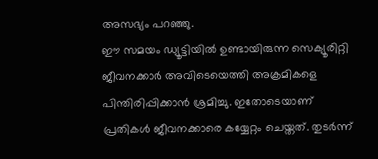അസഭ്യം പറഞ്ഞു.
ഈ സമയം ഡ്യൂട്ടിയിൽ ഉണ്ടായിരുന്ന സെക്യൂരിറ്റി ജീവനക്കാർ അവിടെയെത്തി അക്രമികളെ പിന്തിരിപ്പിക്കാൻ ശ്രമിച്ചു. ഇതോടെയാണ് പ്രതികൾ ജീവനക്കാരെ കയ്യേറ്റം ചെയ്തത്. തുടർന്ന്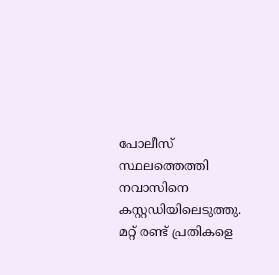പോലീസ് സ്ഥലത്തെത്തി നവാസിനെ കസ്റ്റഡിയിലെടുത്തു. മറ്റ് രണ്ട് പ്രതികളെ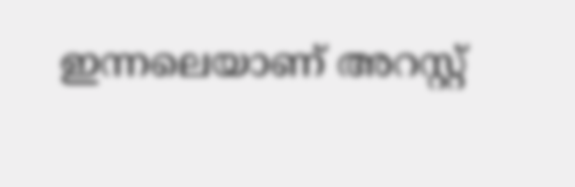ഇന്നലെയാണ് അറസ്റ്റ്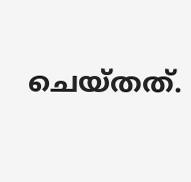ചെയ്തത്.